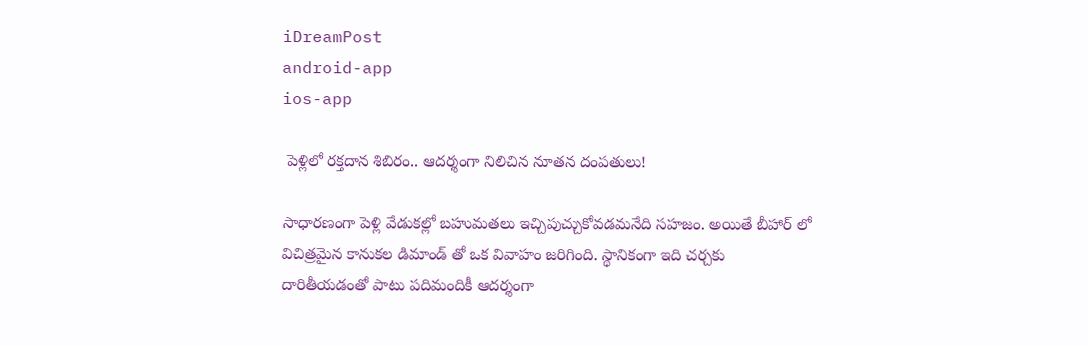iDreamPost
android-app
ios-app

 పెళ్లిలో రక్తదాన శిబిరం.. ఆదర్శంగా నిలిచిన నూతన దంపతులు!

సాధారణంగా పెళ్లి వేడుకల్లో బహుమతలు ఇచ్చిపుచ్చుకోవడమనేది సహజం. అయితే బీహార్ లో విచిత్రమైన కానుకల డిమాండ్ తో ఒక వివాహం జరిగింది. స్థానికంగా ఇది చర్చకు దారితీయడంతో పాటు పదిమందికీ ఆదర్శంగా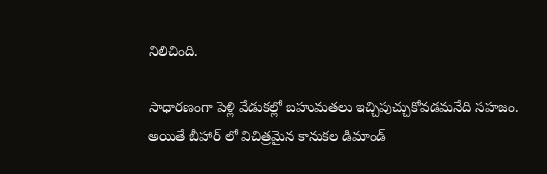నిలిచింది.

సాధారణంగా పెళ్లి వేడుకల్లో బహుమతలు ఇచ్చిపుచ్చుకోవడమనేది సహజం. అయితే బీహార్ లో విచిత్రమైన కానుకల డిమాండ్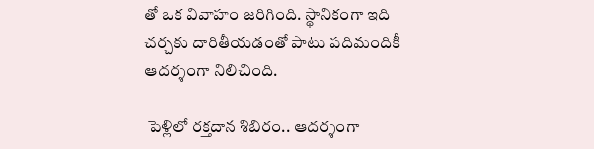తో ఒక వివాహం జరిగింది. స్థానికంగా ఇది చర్చకు దారితీయడంతో పాటు పదిమందికీ ఆదర్శంగా నిలిచింది.

 పెళ్లిలో రక్తదాన శిబిరం.. ఆదర్శంగా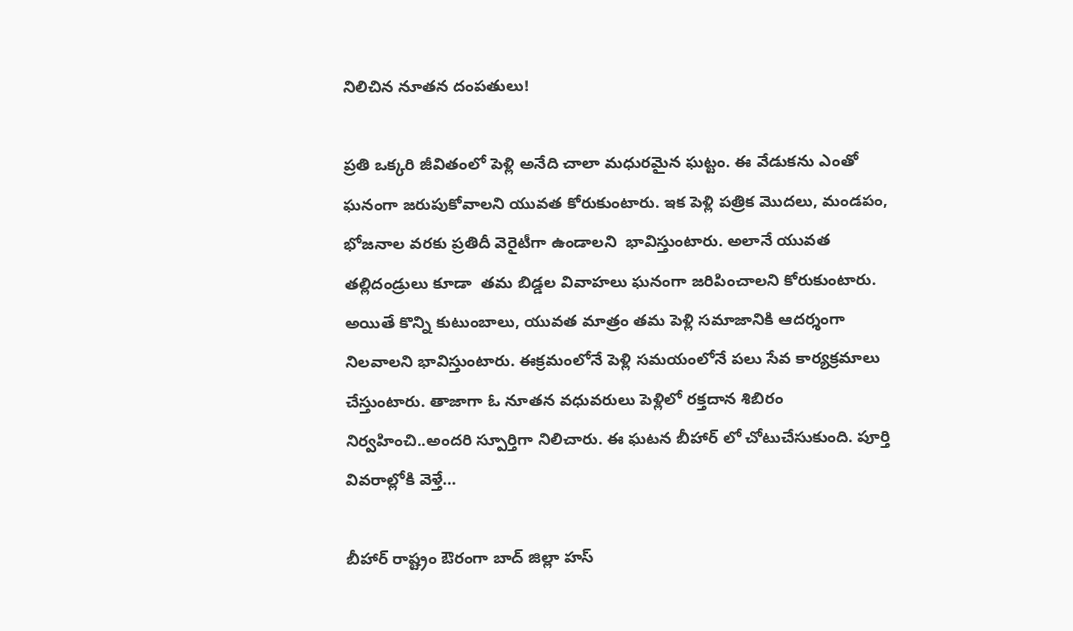నిలిచిన నూతన దంపతులు!

ప్రతి ఒక్కరి జీవితంలో పెళ్లి అనేది చాలా మధురమైన ఘట్టం. ఈ వేడుకను ఎంతో ఘనంగా జరుపుకోవాలని యువత కోరుకుంటారు. ఇక పెళ్లి పత్రిక మొదలు, మండపం, భోజనాల వరకు ప్రతిదీ వెరైటీగా ఉండాలని  భావిస్తుంటారు. అలానే యువత తల్లిదండ్రులు కూడా  తమ బిడ్డల వివాహలు ఘనంగా జరిపించాలని కోరుకుంటారు. అయితే కొన్ని కుటుంబాలు, యువత మాత్రం తమ పెళ్లి సమాజానికి ఆదర్శంగా నిలవాలని భావిస్తుంటారు. ఈక్రమంలోనే పెళ్లి సమయంలోనే పలు సేవ కార్యక్రమాలు చేస్తుంటారు. తాజాగా ఓ నూతన వధువరులు పెళ్లిలో రక్తదాన శిబిరం నిర్వహించి..అందరి స్పూర్తిగా నిలిచారు. ఈ ఘటన బీహార్ లో చోటుచేసుకుంది. పూర్తి వివరాల్లోకి వెళ్తే…

బీహార్ రాష్ట్రం ఔరంగా బాద్ జిల్లా హస్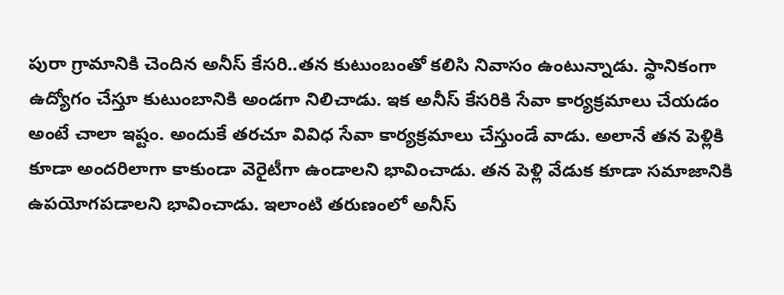పురా గ్రామానికి చెందిన అనీస్ కేసరి..తన కుటుంబంతో కలిసి నివాసం ఉంటున్నాడు. స్థానికంగా ఉద్యోగం చేస్తూ కుటుంబానికి అండగా నిలిచాడు. ఇక అనీస్ కేసరికి సేవా కార్యక్రమాలు చేయడం అంటే చాలా ఇష్టం. అందుకే తరచూ వివిధ సేవా కార్యక్రమాలు చేస్తుండే వాడు. అలానే తన పెళ్లికి కూడా అందరిలాగా కాకుండా వెరైటీగా ఉండాలని భావించాడు. తన పెళ్లి వేడుక కూడా సమాజానికి ఉపయోగపడాలని భావించాడు. ఇలాంటి తరుణంలో అనీస్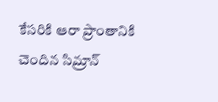కేసరికి ఆరా ప్రాంతానికి చెందిన సిమ్రాన్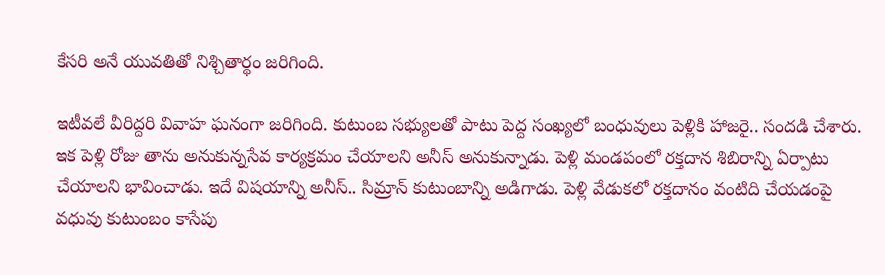కేసరి అనే యువతితో నిశ్చితార్థం జరిగింది.

ఇటీవలే వీరిద్దరి వివాహ ఘనంగా జరిగింది. కుటుంబ సభ్యులతో పాటు పెద్ద సంఖ్యలో బంధువులు పెళ్లికి హాజరై.. సందడి చేశారు. ఇక పెళ్లి రోజు తాను అనుకున్నసేవ కార్యక్రమం చేయాలని అనీస్ అనుకున్నాడు. పెళ్లి మండపంలో రక్తదాన శిబిరాన్ని ఏర్పాటు చేయాలని భావించాడు. ఇదే విషయాన్ని అనీస్.. సిమ్రాన్ కుటుంబాన్ని అడిగాడు. పెళ్లి వేడుకలో రక్తదానం వంటిది చేయడంపై వధువు కుటుంబం కాసేపు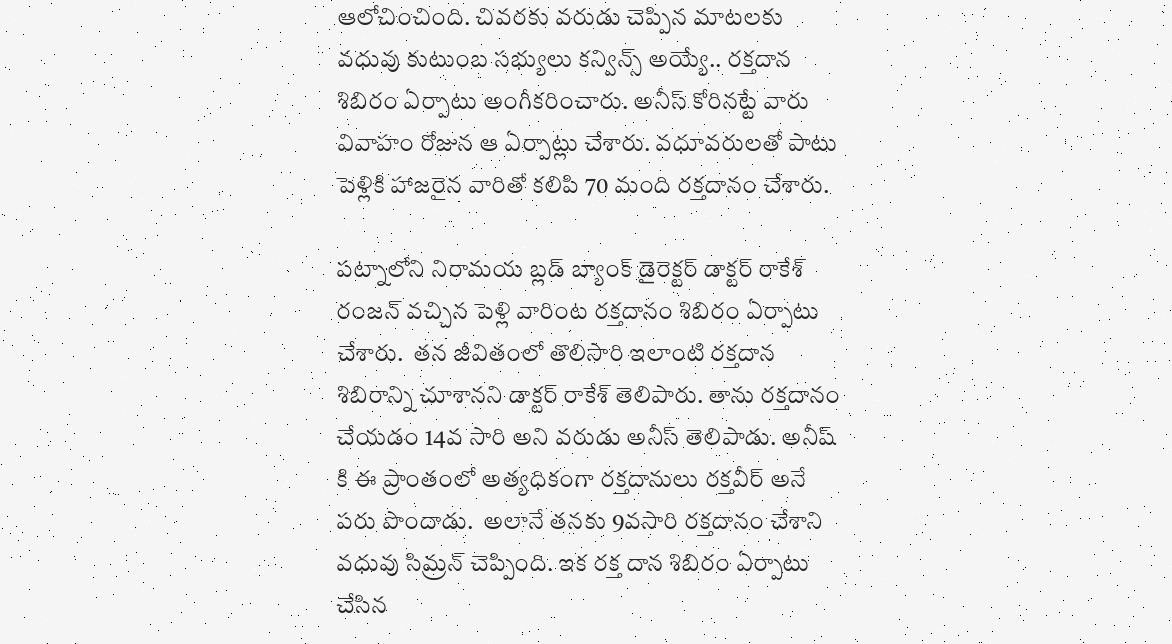ఆలోచించింది. చివరకు వరుడు చెప్పిన మాటలకు వధువు కుటుంబ సభ్యులు కన్విన్స్ అయ్యే.. రక్తదాన శిబిరం ఏర్పాటు అంగీకరించారు. అనీస్ కోరినట్టే వారు వివాహం రోజున ఆ ఏర్పాట్లు చేశారు. వధూవరులతో పాటు పెళ్లికి హాజరైన వారితో కలిపి 70 మంది రక్తదానం చేశారు.

పట్నాలోని నిరామయ బ్లడ్ బ్యాంక్ డైరెక్టర్ డాక్టర్ రాకేశ్ రంజన్ వచ్చిన పెళ్లి వారింట రక్తదానం శిబిరం ఏర్పాటు చేశారు.  తన జీవితంలో తొలిసారి ఇలాంటి రక్తదాన శిబిరాన్ని చూశానని డాక్టర్ రాకేశ్ తెలిపారు. తాను రక్తదానం చేయడం 14వ సారి అని వరుడు అనీస్‌ తెలిపాడు. అనీష్ కి ఈ ప్రాంతంలో అత్యధికంగా రక్తదానులు రక్తవీర్ అనే పరు పొందాడు.  అలానే తనకు 9వసారి రక్తదానం చేశాని వధువు సిమ్రన్‌ చెప్పింది. ఇక రక్త దాన శిబిరం ఏర్పాటు చేసిన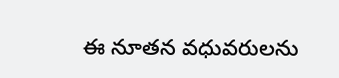ఈ నూతన వధువరులను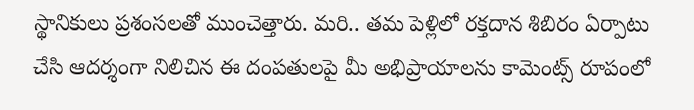స్థానికులు ప్రశంసలతో ముంచెత్తారు. మరి.. తమ పెళ్లిలో రక్తదాన శిబిరం ఏర్పాటు చేసి ఆదర్శంగా నిలిచిన ఈ దంపతులపై మీ అభిప్రాయాలను కామెంట్స్ రూపంలో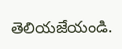తెలియజేయండి.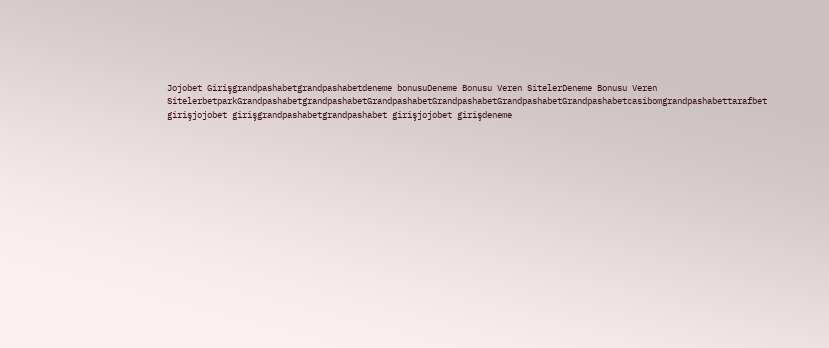Jojobet Girişgrandpashabetgrandpashabetdeneme bonusuDeneme Bonusu Veren SitelerDeneme Bonusu Veren SitelerbetparkGrandpashabetgrandpashabetGrandpashabetGrandpashabetGrandpashabetGrandpashabetcasibomgrandpashabettarafbet girişjojobet girişgrandpashabetgrandpashabet girişjojobet girişdeneme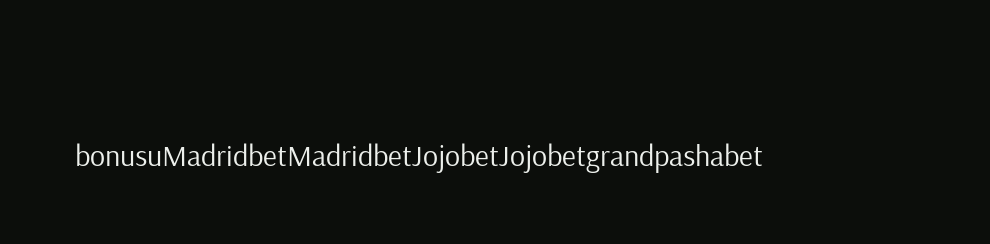bonusuMadridbetMadridbetJojobetJojobetgrandpashabet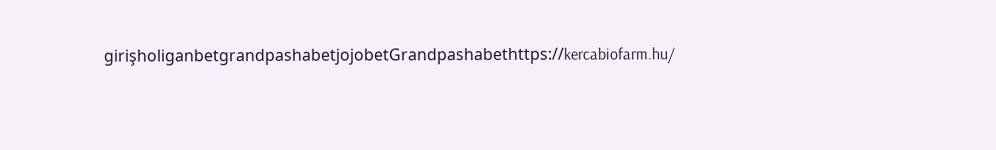girişholiganbetgrandpashabetjojobetGrandpashabethttps://kercabiofarm.hu/